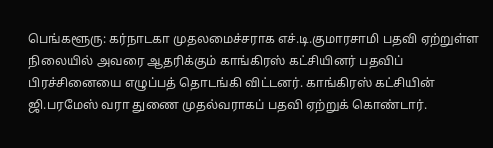பெங்களூரு: கர்நாடகா முதலமைச்சராக எச்.டி.குமாரசாமி பதவி ஏற்றுள்ள நிலையில் அவரை ஆதரிக்கும் காங்கிரஸ் கட்சியினர் பதவிப் பிரச்சினையை எழுப்பத் தொடங்கி விட்டனர். காங்கிரஸ் கட்சியின் ஜி.பரமேஸ் வரா துணை முதல்வராகப் பதவி ஏற்றுக் கொண்டார்.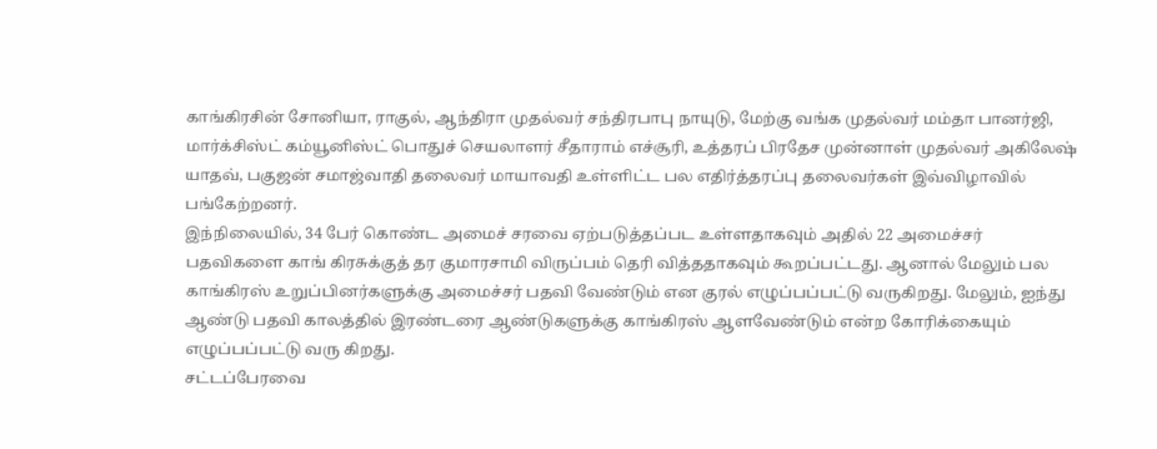காங்கிரசின் சோனியா, ராகுல், ஆந்திரா முதல்வர் சந்திரபாபு நாயுடு, மேற்கு வங்க முதல்வர் மம்தா பானர்ஜி, மார்க்சிஸ்ட் கம்யூனிஸ்ட் பொதுச் செயலாளர் சீதாராம் எச்சூரி, உத்தரப் பிரதேச முன்னாள் முதல்வர் அகிலேஷ் யாதவ், பகுஜன் சமாஜ்வாதி தலைவர் மாயாவதி உள்ளிட்ட பல எதிர்த்தரப்பு தலைவர்கள் இவ்விழாவில் பங்கேற்றனர்.
இந்நிலையில், 34 பேர் கொண்ட அமைச் சரவை ஏற்படுத்தப்பட உள்ளதாகவும் அதில் 22 அமைச்சர் பதவிகளை காங் கிரசுக்குத் தர குமாரசாமி விருப்பம் தெரி வித்ததாகவும் கூறப்பட்டது. ஆனால் மேலும் பல காங்கிரஸ் உறுப்பினர்களுக்கு அமைச்சர் பதவி வேண்டும் என குரல் எழுப்பப்பட்டு வருகிறது. மேலும், ஐந்து ஆண்டு பதவி காலத்தில் இரண்டரை ஆண்டுகளுக்கு காங்கிரஸ் ஆளவேண்டும் என்ற கோரிக்கையும் எழுப்பப்பட்டு வரு கிறது.
சட்டப்பேரவை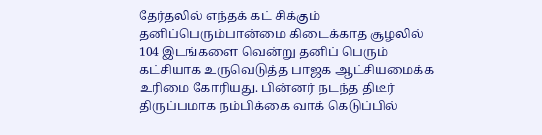தேர்தலில் எந்தக் கட் சிக்கும் தனிப்பெரும்பான்மை கிடைக்காத சூழலில் 104 இடங்களை வென்று தனிப் பெரும் கட்சியாக உருவெடுத்த பாஜக ஆட்சியமைக்க உரிமை கோரியது. பின்னர் நடந்த திடீர் திருப்பமாக நம்பிக்கை வாக் கெடுப்பில்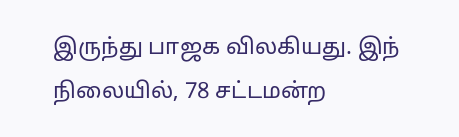இருந்து பாஜக விலகியது. இந் நிலையில், 78 சட்டமன்ற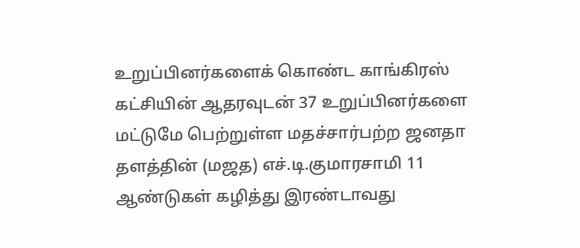உறுப்பினர்களைக் கொண்ட காங்கிரஸ் கட்சியின் ஆதரவுடன் 37 உறுப்பினர்களை மட்டுமே பெற்றுள்ள மதச்சார்பற்ற ஜனதா தளத்தின் (மஜத) எச்.டி.குமாரசாமி 11 ஆண்டுகள் கழித்து இரண்டாவது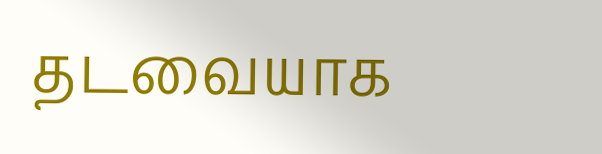தடவையாக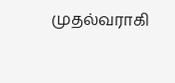முதல்வராகி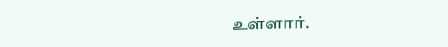உள்ளார்.